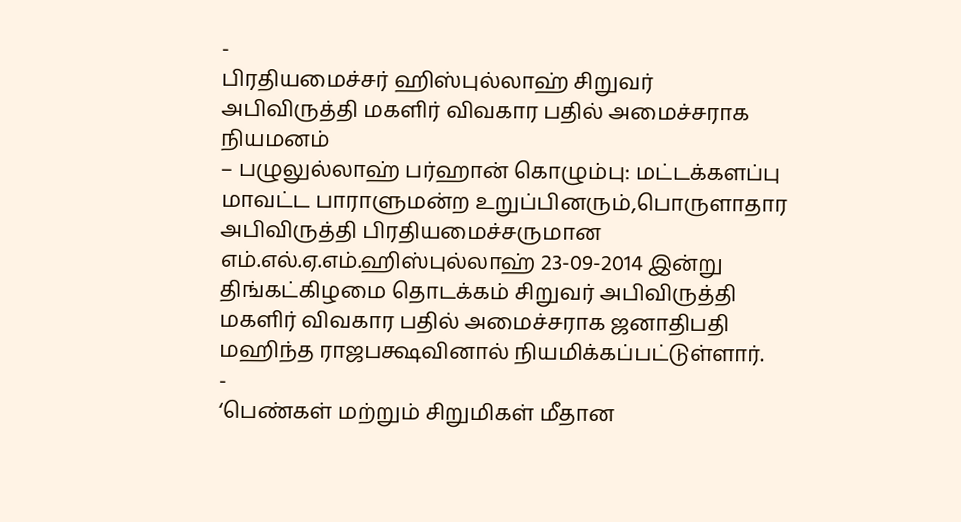-
பிரதியமைச்சர் ஹிஸ்புல்லாஹ் சிறுவர் அபிவிருத்தி மகளிர் விவகார பதில் அமைச்சராக நியமனம்
– பழுலுல்லாஹ் பர்ஹான் கொழும்பு: மட்டக்களப்பு மாவட்ட பாராளுமன்ற உறுப்பினரும்,பொருளாதார அபிவிருத்தி பிரதியமைச்சருமான எம்.எல்.ஏ.எம்.ஹிஸ்புல்லாஹ் 23-09-2014 இன்று திங்கட்கிழமை தொடக்கம் சிறுவர் அபிவிருத்தி மகளிர் விவகார பதில் அமைச்சராக ஜனாதிபதி மஹிந்த ராஜபக்ஷவினால் நியமிக்கப்பட்டுள்ளார்.
-
‘பெண்கள் மற்றும் சிறுமிகள் மீதான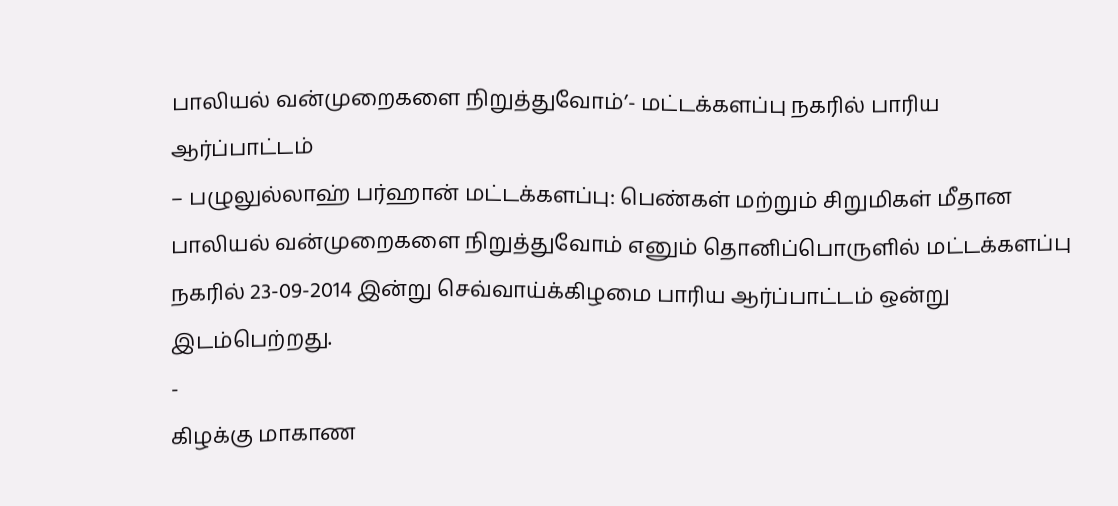பாலியல் வன்முறைகளை நிறுத்துவோம்’- மட்டக்களப்பு நகரில் பாரிய ஆர்ப்பாட்டம்
– பழுலுல்லாஹ் பர்ஹான் மட்டக்களப்பு: பெண்கள் மற்றும் சிறுமிகள் மீதான பாலியல் வன்முறைகளை நிறுத்துவோம் எனும் தொனிப்பொருளில் மட்டக்களப்பு நகரில் 23-09-2014 இன்று செவ்வாய்க்கிழமை பாரிய ஆர்ப்பாட்டம் ஒன்று இடம்பெற்றது.
-
கிழக்கு மாகாண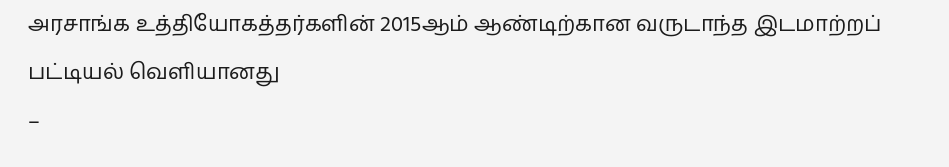அரசாங்க உத்தியோகத்தர்களின் 2015ஆம் ஆண்டிற்கான வருடாந்த இடமாற்றப் பட்டியல் வெளியானது
–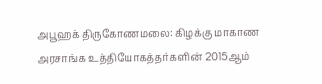அபூஹக் திருகோணமலை: கிழக்கு மாகாண அரசாங்க உத்தியோகத்தர்களின் 2015ஆம்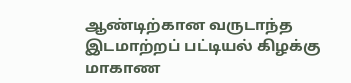ஆண்டிற்கான வருடாந்த இடமாற்றப் பட்டியல் கிழக்கு மாகாண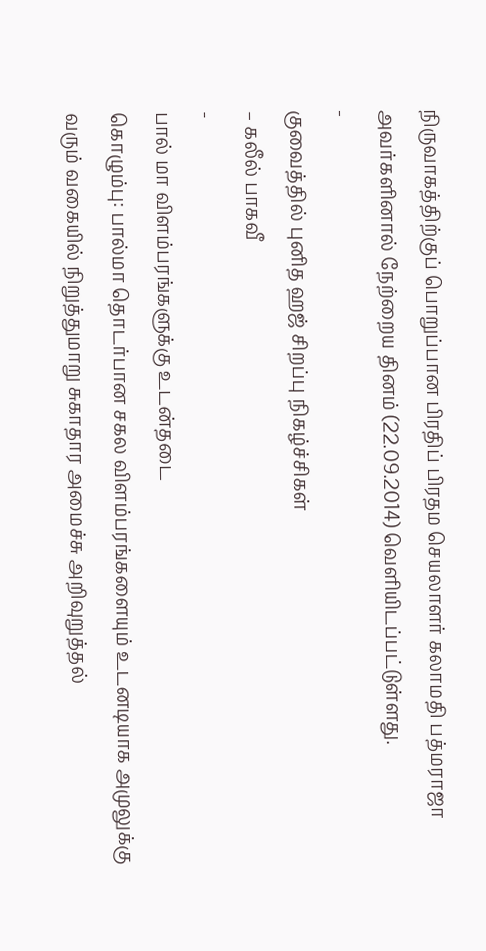நிருவாகத்திற்குப் பொறுப்பான பிரதிப் பிரதம செயலாளர் கலாமதி பத்மராஜா அவர்களினால் நேற்றைய தினம் (22.09.2014) வெளியிடப்பட்டுள்ளது.
-
குவைத்தில் புனித ஹஜ் சிறப்பு நிகழ்ச்சிகள்
– கலீல் பாகவீ
-
பால் மா விளம்பரங்களுக்கு உடன்தடை
கொழும்பு: பால்மா தொடர்பான சகல விளம்பரங்களையும் உடனடியாக அமுலுக்கு வரும் வகையில் நிறுத்துமாறு சுகாதார அமைச்சு அறிவுறுத்தல்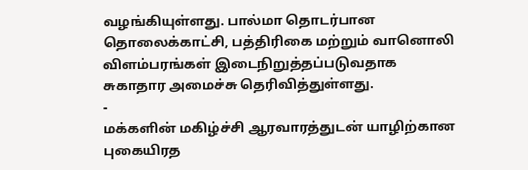வழங்கியுள்ளது. பால்மா தொடர்பான தொலைக்காட்சி, பத்திரிகை மற்றும் வானொலி விளம்பரங்கள் இடைநிறுத்தப்படுவதாக சுகாதார அமைச்சு தெரிவித்துள்ளது.
-
மக்களின் மகிழ்ச்சி ஆரவாரத்துடன் யாழிற்கான புகையிரத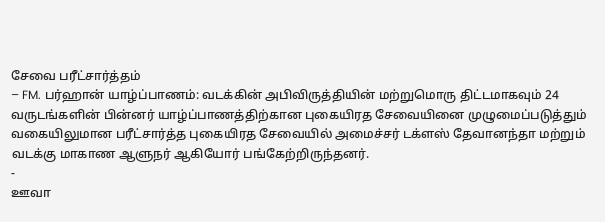சேவை பரீட்சார்த்தம்
– FM. பர்ஹான் யாழ்ப்பாணம்: வடக்கின் அபிவிருத்தியின் மற்றுமொரு திட்டமாகவும் 24 வருடங்களின் பின்னர் யாழ்ப்பாணத்திற்கான புகையிரத சேவையினை முழுமைப்படுத்தும் வகையிலுமான பரீட்சார்த்த புகையிரத சேவையில் அமைச்சர் டக்ளஸ் தேவானந்தா மற்றும் வடக்கு மாகாண ஆளுநர் ஆகியோர் பங்கேற்றிருந்தனர்.
-
ஊவா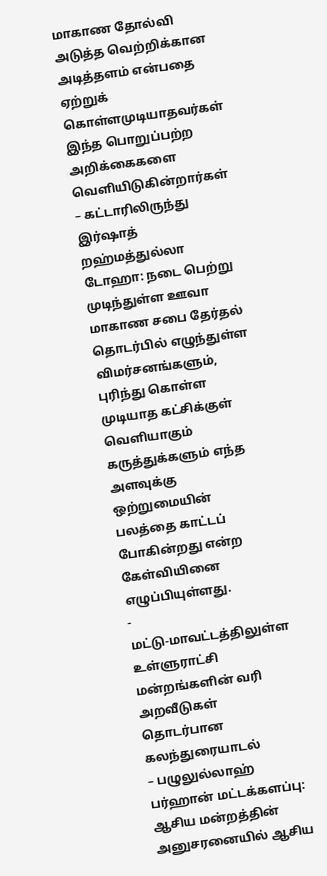மாகாண தோல்வி அடுத்த வெற்றிக்கான அடித்தளம் என்பதை ஏற்றுக் கொள்ளமுடியாதவர்கள் இந்த பொறுப்பற்ற அறிக்கைகளை வெளியிடுகின்றார்கள்
– கட்டாரிலிருந்து இர்ஷாத் றஹ்மத்துல்லா டோஹா: நடை பெற்று முடிந்துள்ள ஊவா மாகாண சபை தேர்தல் தொடர்பில் எழுந்துள்ள விமர்சனங்களும், புரிந்து கொள்ள முடியாத கட்சிக்குள் வெளியாகும் கருத்துக்களும் எந்த அளவுக்கு ஒற்றுமையின் பலத்தை காட்டப் போகின்றது என்ற கேள்வியினை எழுப்பியுள்ளது.
-
மட்டு-மாவட்டத்திலுள்ள உள்ளுராட்சி மன்றங்களின் வரி அறவீடுகள் தொடர்பான கலந்துரையாடல்
– பழுலுல்லாஹ் பர்ஹான் மட்டக்களப்பு: ஆசிய மன்றத்தின் அனுசரனையில் ஆசிய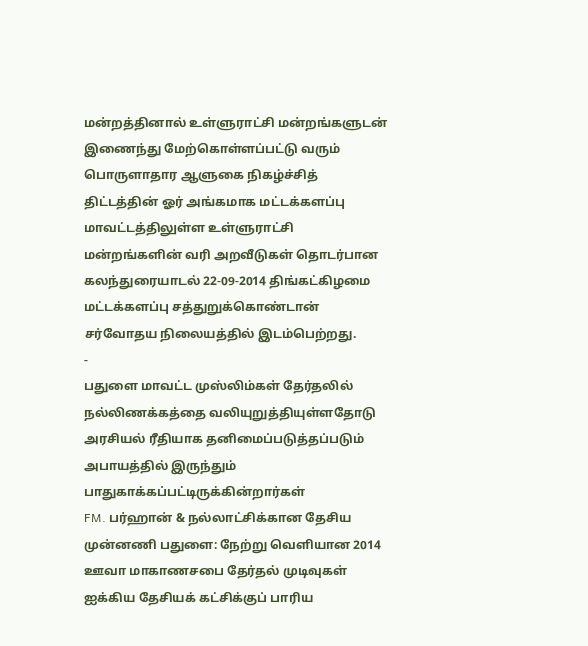மன்றத்தினால் உள்ளுராட்சி மன்றங்களுடன் இணைந்து மேற்கொள்ளப்பட்டு வரும் பொருளாதார ஆளுகை நிகழ்ச்சித் திட்டத்தின் ஓர் அங்கமாக மட்டக்களப்பு மாவட்டத்திலுள்ள உள்ளுராட்சி மன்றங்களின் வரி அறவீடுகள் தொடர்பான கலந்துரையாடல் 22-09-2014 திங்கட்கிழமை மட்டக்களப்பு சத்துறுக்கொண்டான் சர்வோதய நிலையத்தில் இடம்பெற்றது.
-
பதுளை மாவட்ட முஸ்லிம்கள் தேர்தலில் நல்லிணக்கத்தை வலியுறுத்தியுள்ளதோடு அரசியல் ரீதியாக தனிமைப்படுத்தப்படும் அபாயத்தில் இருந்தும் பாதுகாக்கப்பட்டிருக்கின்றார்கள்
FM. பர்ஹான் & நல்லாட்சிக்கான தேசிய முன்னணி பதுளை: நேற்று வெளியான 2014 ஊவா மாகாணசபை தேர்தல் முடிவுகள் ஐக்கிய தேசியக் கட்சிக்குப் பாரிய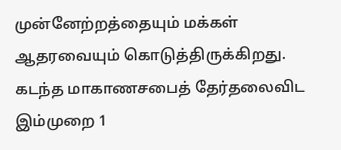முன்னேற்றத்தையும் மக்கள் ஆதரவையும் கொடுத்திருக்கிறது. கடந்த மாகாணசபைத் தேர்தலைவிட இம்முறை 1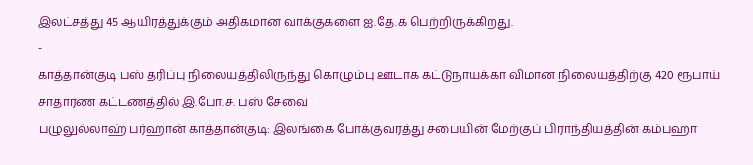இலட்சத்து 45 ஆயிரத்துக்கும் அதிகமான வாக்குகளை ஐ.தே.க பெற்றிருக்கிறது.
-
காத்தான்குடி பஸ் தரிப்பு நிலையத்திலிருந்து கொழும்பு ஊடாக கட்டுநாயக்கா விமான நிலையத்திற்கு 420 ரூபாய் சாதாரண கட்டணத்தில் இ.போ.ச. பஸ் சேவை
பழுலுல்லாஹ் பர்ஹான் காத்தான்குடி: இலங்கை போக்குவரத்து சபையின் மேற்குப் பிராந்தியத்தின் கம்பஹா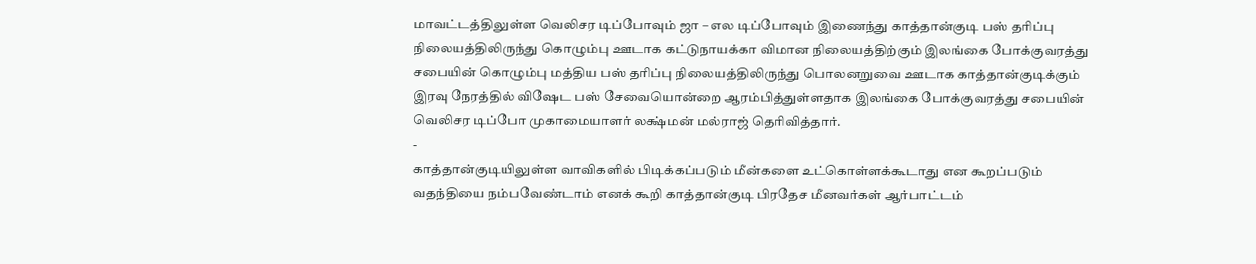மாவட்டத்திலுள்ள வெலிசர டிப்போவும் ஜா – எல டிப்போவும் இணைந்து காத்தான்குடி பஸ் தரிப்பு நிலையத்திலிருந்து கொழும்பு ஊடாக கட்டுநாயக்கா விமான நிலையத்திற்கும் இலங்கை போக்குவரத்து சபையின் கொழும்பு மத்திய பஸ் தரிப்பு நிலையத்திலிருந்து பொலனறுவை ஊடாக காத்தான்குடிக்கும் இரவு நேரத்தில் விஷேட பஸ் சேவையொன்றை ஆரம்பித்துள்ளதாக இலங்கை போக்குவரத்து சபையின் வெலிசர டிப்போ முகாமையாளர் லக்ஷ்மன் மல்ராஜ் தெரிவித்தார்.
-
காத்தான்குடியிலுள்ள வாவிகளில் பிடிக்கப்படும் மீன்களை உட்கொள்ளக்கூடாது என கூறப்படும் வதந்தியை நம்பவேண்டாம் எனக் கூறி காத்தான்குடி பிரதேச மீனவர்கள் ஆர்பாட்டம்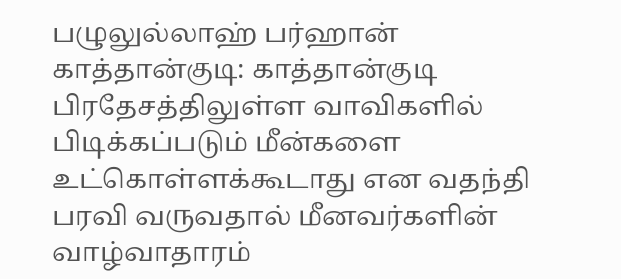பழுலுல்லாஹ் பர்ஹான் காத்தான்குடி: காத்தான்குடி பிரதேசத்திலுள்ள வாவிகளில் பிடிக்கப்படும் மீன்களை உட்கொள்ளக்கூடாது என வதந்தி பரவி வருவதால் மீனவர்களின் வாழ்வாதாரம்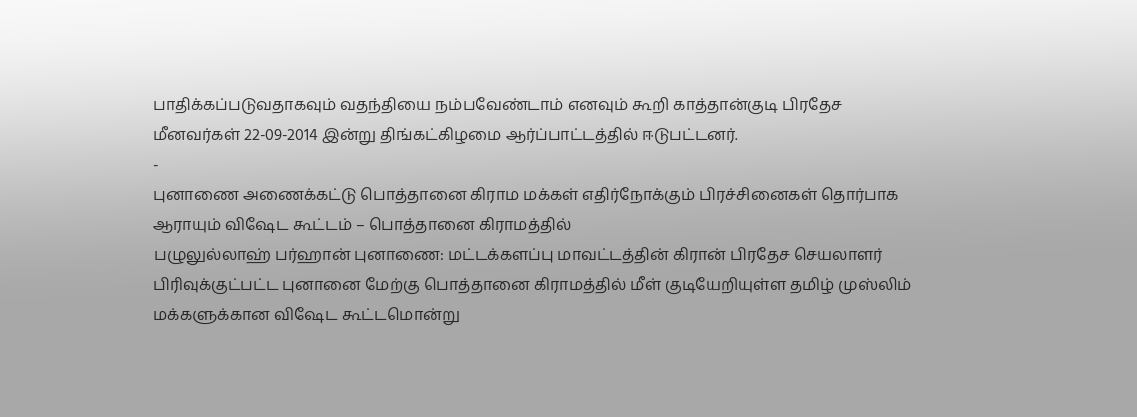பாதிக்கப்படுவதாகவும் வதந்தியை நம்பவேண்டாம் எனவும் கூறி காத்தான்குடி பிரதேச மீனவர்கள் 22-09-2014 இன்று திங்கட்கிழமை ஆர்ப்பாட்டத்தில் ஈடுபட்டனர்.
-
புனாணை அணைக்கட்டு பொத்தானை கிராம மக்கள் எதிர்நோக்கும் பிரச்சினைகள் தொர்பாக ஆராயும் விஷேட கூட்டம் – பொத்தானை கிராமத்தில்
பழுலுல்லாஹ் பர்ஹான் புனாணை: மட்டக்களப்பு மாவட்டத்தின் கிரான் பிரதேச செயலாளர் பிரிவுக்குட்பட்ட புனானை மேற்கு பொத்தானை கிராமத்தில் மீள் குடியேறியுள்ள தமிழ் முஸ்லிம் மக்களுக்கான விஷேட கூட்டமொன்று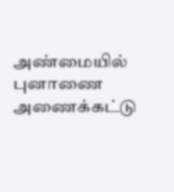அண்மையில் புனாணை அணைக்கட்டு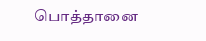பொத்தானை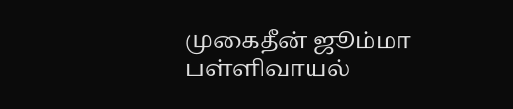முகைதீன் ஜூம்மா பள்ளிவாயல்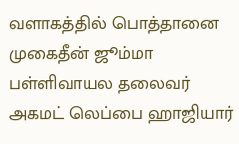வளாகத்தில் பொத்தானை முகைதீன் ஜூம்மா பள்ளிவாயல தலைவர் அகமட் லெப்பை ஹாஜியார்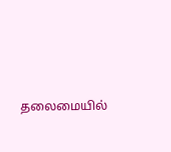தலைமையில்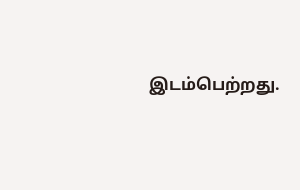இடம்பெற்றது.